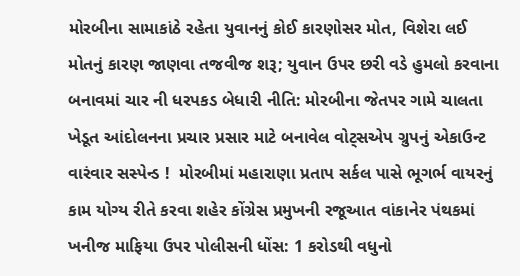મોરબીના સામાકાંઠે રહેતા યુવાનનું કોઈ કારણોસર મોત, વિશેરા લઈ મોતનું કારણ જાણવા તજવીજ શરૂ; યુવાન ઉપર છરી વડે હુમલો કરવાના બનાવમાં ચાર ની ધરપકડ બેધારી નીતિ: મોરબીના જેતપર ગામે ચાલતા ખેડૂત આંદોલનના પ્રચાર પ્રસાર માટે બનાવેલ વોટ્સએપ ગ્રુપનું એકાઉન્ટ વારંવાર સસ્પેન્ડ !  મોરબીમાં મહારાણા પ્રતાપ સર્કલ પાસે ભૂગર્ભ વાયરનું કામ યોગ્ય રીતે કરવા શહેર કોંગ્રેસ પ્રમુખની રજૂઆત વાંકાનેર પંથકમાં ખનીજ માફિયા ઉપર પોલીસની ધોંસ: 1 કરોડથી વધુનો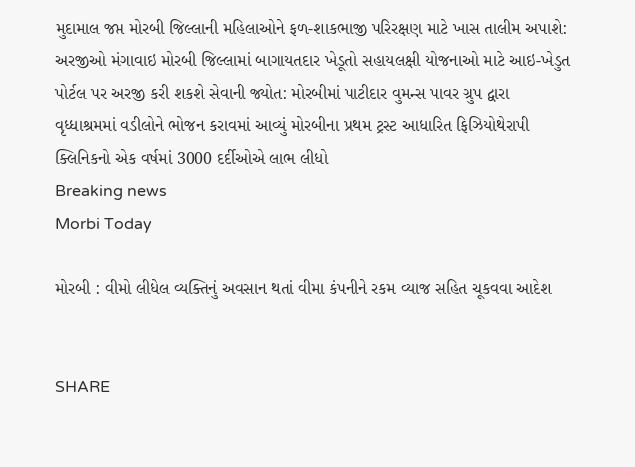મુદામાલ જપ્ત મોરબી જિલ્લાની મહિલાઓને ફળ-શાકભાજી પરિરક્ષણ માટે ખાસ તાલીમ અપાશે: અરજીઓ મંગાવાઇ મોરબી જિલ્લામાં બાગાયતદાર ખેડૂતો સહાયલક્ષી યોજનાઓ માટે આઇ-ખેડુત પોર્ટલ પર અરજી કરી શકશે સેવાની જ્યોત: મોરબીમાં પાટીદાર વુમન્સ પાવર ગ્રુપ દ્વારા વૃધ્ધાશ્રમમાં વડીલોને ભોજન કરાવમાં આવ્યું મોરબીના પ્રથમ ટ્રસ્ટ આધારિત ફિઝિયોથેરાપી ક્લિનિકનો એક વર્ષમાં 3000 દર્દીઓએ લાભ લીધો
Breaking news
Morbi Today

મોરબી : વીમો લીધેલ વ્યક્તિનું અવસાન થતાં વીમા કંપનીને રકમ વ્યાજ સહિત ચૂકવવા આદેશ


SHARE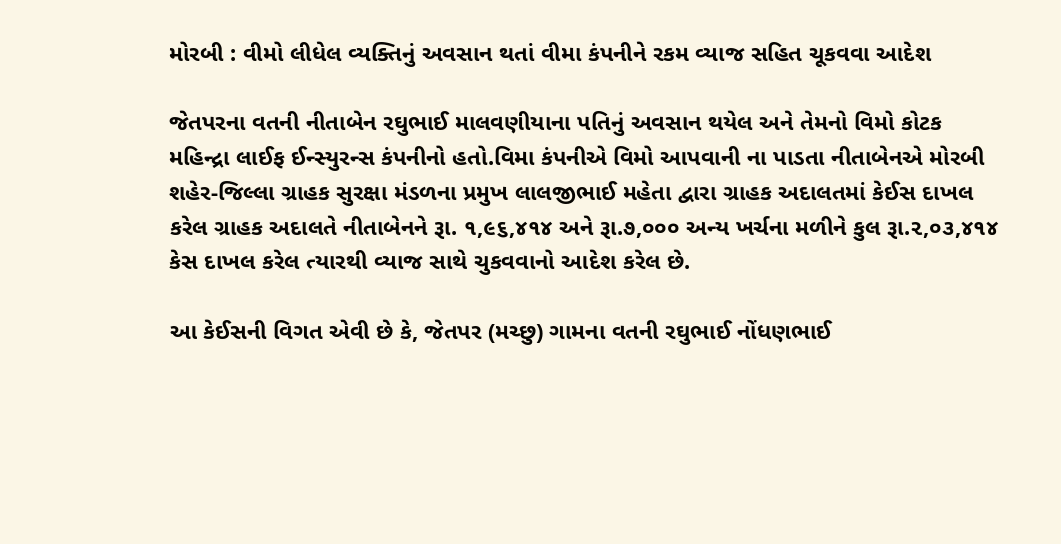મોરબી : વીમો લીધેલ વ્યક્તિનું અવસાન થતાં વીમા કંપનીને રકમ વ્યાજ સહિત ચૂકવવા આદેશ

જેતપરના વતની નીતાબેન રઘુભાઈ માલવણીયાના પતિનું અવસાન થયેલ અને તેમનો વિમો કોટક મહિન્દ્રા લાઈફ ઈન્સ્યુરન્સ કંપનીનો હતો.વિમા કંપનીએ વિમો આપવાની ના પાડતા નીતાબેનએ મોરબી શહેર-જિલ્લા ગ્રાહક સુરક્ષા મંડળના પ્રમુખ લાલજીભાઈ મહેતા દ્વારા ગ્રાહક અદાલતમાં કેઈસ દાખલ કરેલ ગ્રાહક અદાલતે નીતાબેનને રૂા. ૧,૯૬,૪૧૪ અને રૂા.૭,૦૦૦ અન્ય ખર્ચના મળીને કુલ રૂા.૨,૦૩,૪૧૪ કેસ દાખલ કરેલ ત્યારથી વ્યાજ સાથે ચુકવવાનો આદેશ કરેલ છે.

આ કેઈસની વિગત એવી છે કે, જેતપર (મચ્છુ) ગામના વતની રઘુભાઈ નોંધણભાઈ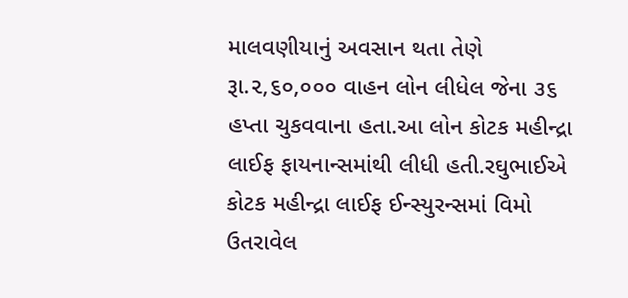માલવણીયાનું અવસાન થતા તેણે રૂા.૨,૬૦,૦૦૦ વાહન લોન લીધેલ જેના ૩૬ હપ્તા ચુકવવાના હતા.આ લોન કોટક મહીન્દ્રા લાઈફ ફાયનાન્સમાંથી લીધી હતી.રઘુભાઈએ કોટક મહીન્દ્રા લાઈફ ઈન્સ્યુરન્સમાં વિમો ઉતરાવેલ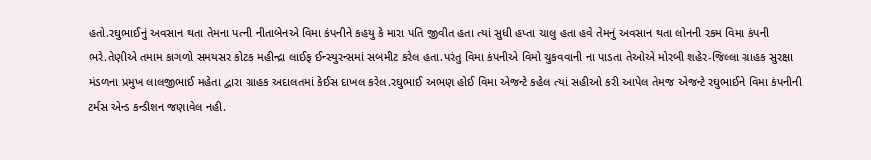હતો.રઘુભાઈનું અવસાન થતા તેમના પત્ની નીતાબેનએ વિમા કંપનીને કહયુ કે મારા પતિ જીવીત હતા ત્યાં સુધી હપ્તા ચાલુ હતા હવે તેમનું અવસાન થતા લોનની રકમ વિમા કંપની ભરે.તેણીએ તમામ કાગળો સમયસર કોટક મહીન્દ્રા લાઈફ ઈન્સ્યુરન્સમાં સબમીટ કરેલ હતા.પરંતુ વિમા કંપનીએ વિમો ચુકવવાની ના પાડતા તેઓએ મોરબી શહેર-જિલ્લા ગ્રાહક સુરક્ષા મંડળના પ્રમુખ લાલજીભાઈ મહેતા દ્વારા ગ્રાહક અદાલતમાં કેઈસ દાખલ કરેલ.રઘુભાઈ અભણ હોઈ વિમા એજન્ટે કહેલ ત્યાં સહીઓ કરી આપેલ તેમજ એજન્ટે રઘુભાઈને વિમા કંપનીની ટર્મસ એન્ડ કન્ડીશન જણાવેલ નહી.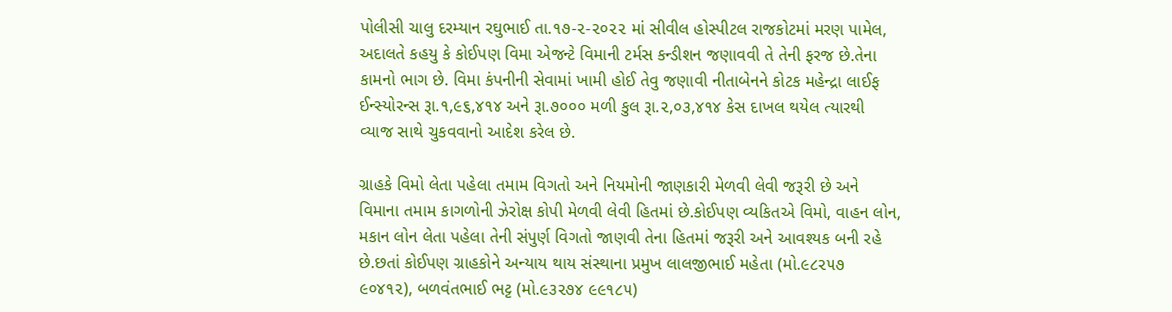પોલીસી ચાલુ દરમ્યાન રઘુભાઈ તા.૧૭-૨-૨૦૨૨ માં સીવીલ હોસ્પીટલ રાજકોટમાં મરણ પામેલ, અદાલતે કહયુ કે કોઈપણ વિમા એજન્ટે વિમાની ટર્મસ કન્ડીશન જણાવવી તે તેની ફરજ છે.તેના કામનો ભાગ છે. વિમા કંપનીની સેવામાં ખામી હોઈ તેવુ જણાવી નીતાબેનને કોટક મહેન્દ્રા લાઈફ ઈન્સ્યોરન્સ રૂા.૧,૯૬,૪૧૪ અને રૂા.૭૦૦૦ મળી કુલ રૂા.૨,૦૩,૪૧૪ કેસ દાખલ થયેલ ત્યારથી વ્યાજ સાથે ચુકવવાનો આદેશ કરેલ છે.

ગ્રાહકે વિમો લેતા પહેલા તમામ વિગતો અને નિયમોની જાણકારી મેળવી લેવી જરૂરી છે અને વિમાના તમામ કાગળોની ઝેરોક્ષ કોપી મેળવી લેવી હિતમાં છે.કોઈપણ વ્યકિતએ વિમો, વાહન લોન, મકાન લોન લેતા પહેલા તેની સંપુર્ણ વિગતો જાણવી તેના હિતમાં જરૂરી અને આવશ્યક બની રહે છે.છતાં કોઈપણ ગ્રાહકોને અન્યાય થાય સંસ્થાના પ્રમુખ લાલજીભાઈ મહેતા (મો.૯૮૨૫૭ ૯૦૪૧૨), બળવંતભાઈ ભટ્ટ (મો.૯૩૨૭૪ ૯૯૧૮૫)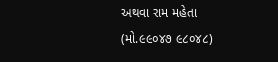અથવા રામ મહેતા (મો.૯૯૦૪૭ ૯૮૦૪૮)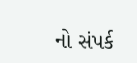નો સંપર્ક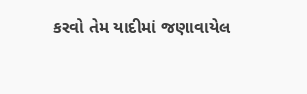કરવો તેમ યાદીમાં જણાવાયેલ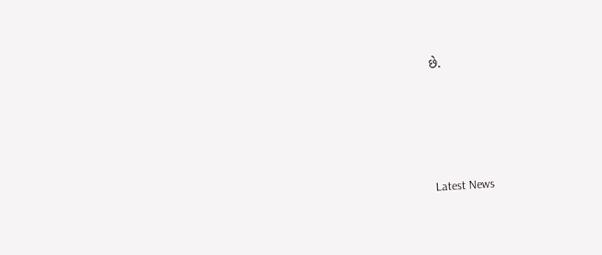છે.






Latest News